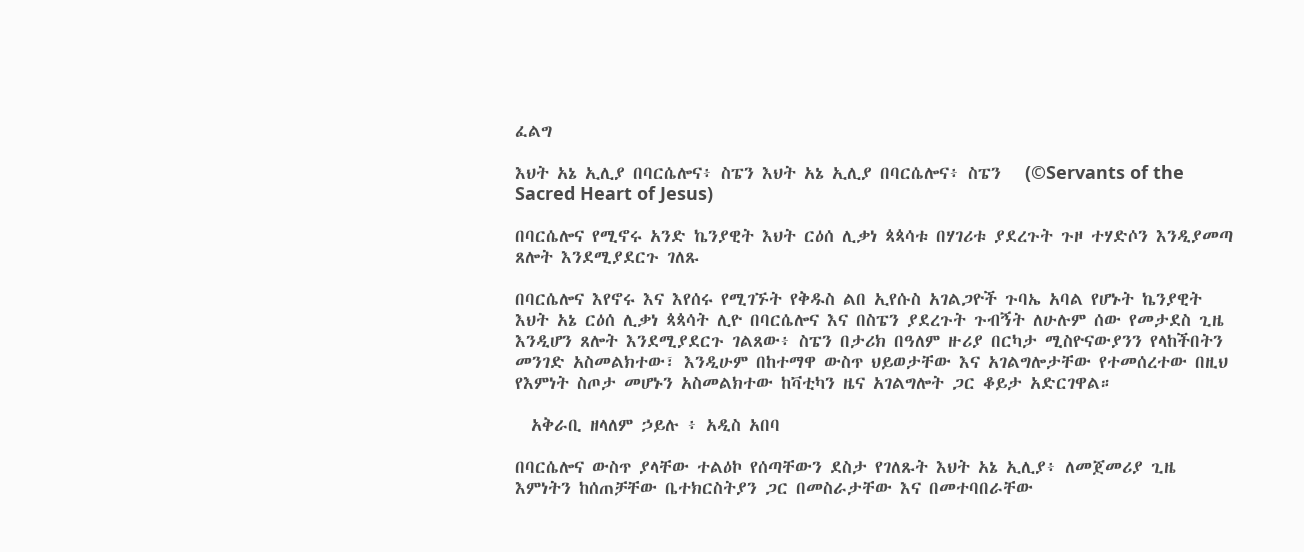ፈልግ

እህት አኔ ኢሊያ በባርሴሎና፥ ስፔን እህት አኔ ኢሊያ በባርሴሎና፥ ስፔን   (©Servants of the Sacred Heart of Jesus)

በባርሴሎና የሚኖሩ አንድ ኬንያዊት እህት ርዕሰ ሊቃነ ጳጳሳቱ በሃገሪቱ ያደረጉት ጉዞ ተሃድሶን እንዲያመጣ ጸሎት እንደሚያደርጉ ገለጹ

በባርሴሎና እየኖሩ እና እየሰሩ የሚገኙት የቅዱስ ልበ ኢየሱስ አገልጋዮች ጉባኤ አባል የሆኑት ኬንያዊት እህት አኔ ርዕሰ ሊቃነ ጳጳሳት ሊዮ በባርሴሎና እና በስፔን ያደረጉት ጉብኝት ለሁሉም ሰው የመታደስ ጊዜ እንዲሆን ጸሎት እንደሚያደርጉ ገልጸው፥ ስፔን በታሪክ በዓለም ዙሪያ በርካታ ሚስዮናውያንን የላከችበትን መንገድ አስመልክተው፣ እንዲሁም በከተማዋ ውስጥ ህይወታቸው እና አገልግሎታቸው የተመሰረተው በዚህ የእምነት ስጦታ መሆኑን አስመልክተው ከቫቲካን ዜና አገልግሎት ጋር ቆይታ አድርገዋል።

  አቅራቢ ዘላለም ኃይሉ ፥ አዲስ አበባ

በባርሴሎና ውስጥ ያላቸው ተልዕኮ የሰጣቸውን ደስታ የገለጹት እህት አኔ ኢሊያ፥ ለመጀመሪያ ጊዜ እምነትን ከሰጠቻቸው ቤተክርስትያን ጋር በመስራታቸው እና በመተባበራቸው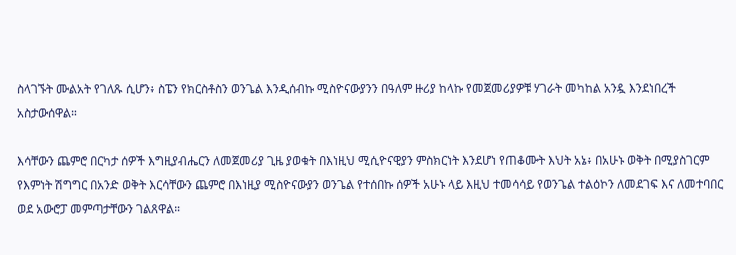ስላገኙት ሙልአት የገለጹ ሲሆን፥ ስፔን የክርስቶስን ወንጌል እንዲሰብኩ ሚስዮናውያንን በዓለም ዙሪያ ከላኩ የመጀመሪያዎቹ ሃገራት መካከል አንዷ እንደነበረች አስታውሰዋል።

እሳቸውን ጨምሮ በርካታ ሰዎች እግዚያብሔርን ለመጀመሪያ ጊዜ ያወቁት በእነዚህ ሚሲዮናዊያን ምስክርነት እንደሆነ የጠቆሙት እህት አኔ፥ በአሁኑ ወቅት በሚያስገርም የእምነት ሽግግር በአንድ ወቅት እርሳቸውን ጨምሮ በእነዚያ ሚስዮናውያን ወንጌል የተሰበኩ ሰዎች አሁኑ ላይ እዚህ ተመሳሳይ የወንጌል ተልዕኮን ለመደገፍ እና ለመተባበር ወደ አውሮፓ መምጣታቸውን ገልጸዋል።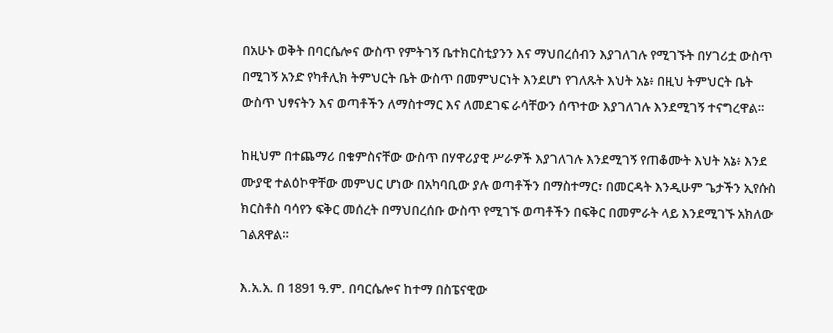በአሁኑ ወቅት በባርሴሎና ውስጥ የምትገኝ ቤተክርስቲያንን እና ማህበረሰብን እያገለገሉ የሚገኙት በሃገሪቷ ውስጥ በሚገኝ አንድ የካቶሊክ ትምህርት ቤት ውስጥ በመምህርነት እንደሆነ የገለጹት እህት አኔ፥ በዚህ ትምህርት ቤት ውስጥ ህፃናትን እና ወጣቶችን ለማስተማር እና ለመደገፍ ራሳቸውን ሰጥተው እያገለገሉ እንደሚገኝ ተናግረዋል።

ከዚህም በተጨማሪ በቁምስናቸው ውስጥ በሃዋሪያዊ ሥራዎች እያገለገሉ እንደሚገኝ የጠቆሙት እህት አኔ፥ እንደ ሙያዊ ተልዕኮዋቸው መምህር ሆነው በአካባቢው ያሉ ወጣቶችን በማስተማር፣ በመርዳት እንዲሁም ጌታችን ኢየሱስ ክርስቶስ ባሳየን ፍቅር መሰረት በማህበረሰቡ ውስጥ የሚገኙ ወጣቶችን በፍቅር በመምራት ላይ እንደሚገኙ አክለው ገልጸዋል።

እ.አ.አ. በ 1891 ዓ.ም. በባርሴሎና ከተማ በስፔናዊው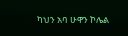ካህን አባ ሁዋን ኮሌል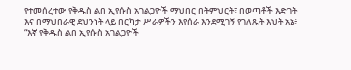የተመሰረተው የቅዱስ ልበ ኢየሱስ አገልጋዮች ማህበር በትምህርት፣ በወጣቶች እድገት እና በማህበራዊ ደህንነት ላይ በርካታ ሥራዎችን እየሰራ እንደሚገኝ የገለጹት እህት አኔ፥ “እኛ የቅዱስ ልበ ኢየሱስ አገልጋዮች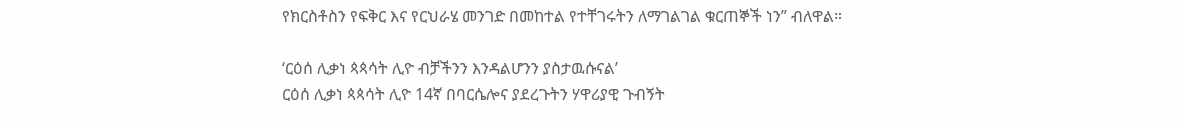የክርስቶስን የፍቅር እና የርህራሄ መንገድ በመከተል የተቸገሩትን ለማገልገል ቁርጠኞች ነን” ብለዋል።

‘ርዕሰ ሊቃነ ጳጳሳት ሊዮ ብቻችንን እንዳልሆንን ያስታዉሱናል’
ርዕሰ ሊቃነ ጳጳሳት ሊዮ 14ኛ በባርሴሎና ያደረጉትን ሃዋሪያዊ ጉብኝት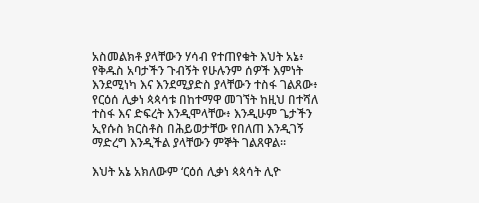አስመልክቶ ያላቸውን ሃሳብ የተጠየቁት እህት አኔ፥ የቅዱስ አባታችን ጉብኝት የሁሉንም ሰዎች እምነት እንደሚነካ እና እንደሚያድስ ያላቸውን ተስፋ ገልጸው፥ የርዕሰ ሊቃነ ጳጳሳቱ በከተማዋ መገኘት ከዚህ በተሻለ ተስፋ እና ድፍረት እንዲሞላቸው፥ እንዲሁም ጌታችን ኢየሱስ ክርስቶስ በሕይወታቸው የበለጠ እንዲገኝ ማድረግ እንዲችል ያላቸውን ምኞት ገልጸዋል።

እህት አኔ አክለውም ‘ርዕሰ ሊቃነ ጳጳሳት ሊዮ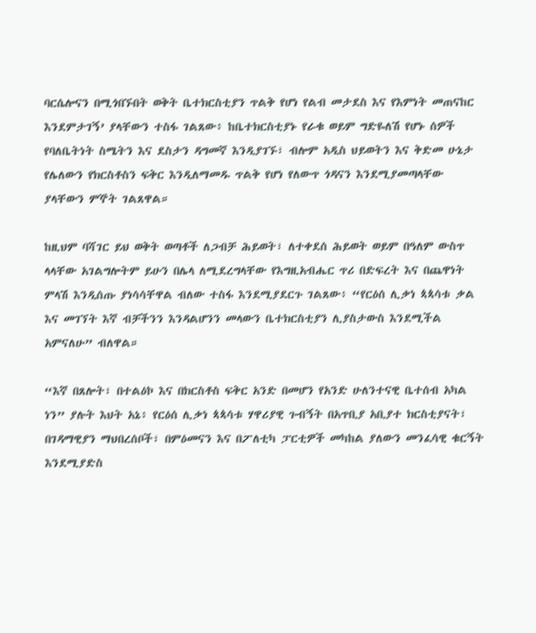ባርሴሎናን በሚጎበኙበት ወቅት ቤተክርስቲያን ጥልቅ የሆነ የልብ መታደስ እና የእምነት መጠናከር እንደምታገኝ’ ያላቸውን ተስፋ ገልጸው፥ ከቤተክርስቲያኑ የራቁ ወይም ግድዬለሽ የሆኑ ሰዎች የባለቤትነት ስሜትን እና ደስታን ዳግመኛ እንዲያገኙ፣ ብሎም አዲስ ህይወትን እና ቅድመ ሁኔታ የሌለውን የክርስቶስን ፍቅር እንዲለማመዱ ጥልቅ የሆነ የለውጥ ጎዳናን እንደሚያመጣላቸው ያላቸውን ምኞት ገልጸዋል።

ከዚህም ባሻገር ይህ ወቅት ወጣቶች ለጋብቻ ሕይወት፣ ለተቀደሰ ሕይወት ወይም በዓለም ውስጥ ላላቸው አገልግሎትም ይሁን በሌላ ለሚደረግላቸው የእግዚአብሔር ጥሪ በድፍረት እና በጨዋነት ምላሽ እንዲሰጡ ያነሳሳቸዋል ብለው ተስፋ እንደሚያደርጉ ገልጸው፥ “የርዕሰ ሊቃነ ጳጳሳቱ ቃል እና መገኘት እኛ ብቻችንን እንዳልሆንን መላውን ቤተክርስቲያን ሊያስታውስ እንደሚችል አምናለሁ” ብለዋል።

“እኛ በጸሎት፣ በተልዕኮ እና በክርስቶስ ፍቅር አንድ በመሆን የአንድ ሁለንተናዊ ቤተሰብ አካል ነን” ያሉት እህት አኔ፥ የርዕሰ ሊቃነ ጳጳሳቱ ሃዋሪያዊ ጉብኝት በአጥቢያ አቢያተ ክርስቲያናት፣ በገዳማዊያን ማህበረሰቦች፣ በምዕመናን እና በፖለቲካ ፓርቲዎች መካከል ያለውን መንፈሳዊ ቁርኝት እንደሚያድስ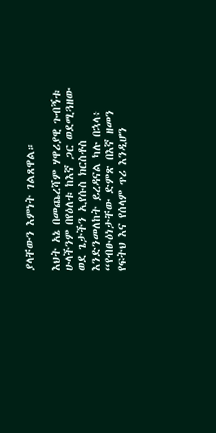ያላቸውን እምነት ገልጸዋል።

እህት አኔ በመጨረሻም ሃዋሪያዊ ጉብኝቱ ሁላችንም በየዕለቱ ከእኛ ጋር ወደሚጓዘው ወደ ጌታችን ኢየሱስ ክርስቶስ እንድንመለከት ይረዳናል ካሉ በኋላ፥ “የብፁዕነታቸው ድምጽ በእኛ ዘመን የፍትህ እና የሰላም ጥሪ እንዲሆን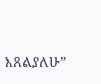እጸልያለሁ”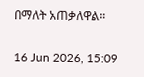በማለት አጠቃለዋል።

16 Jun 2026, 15:09